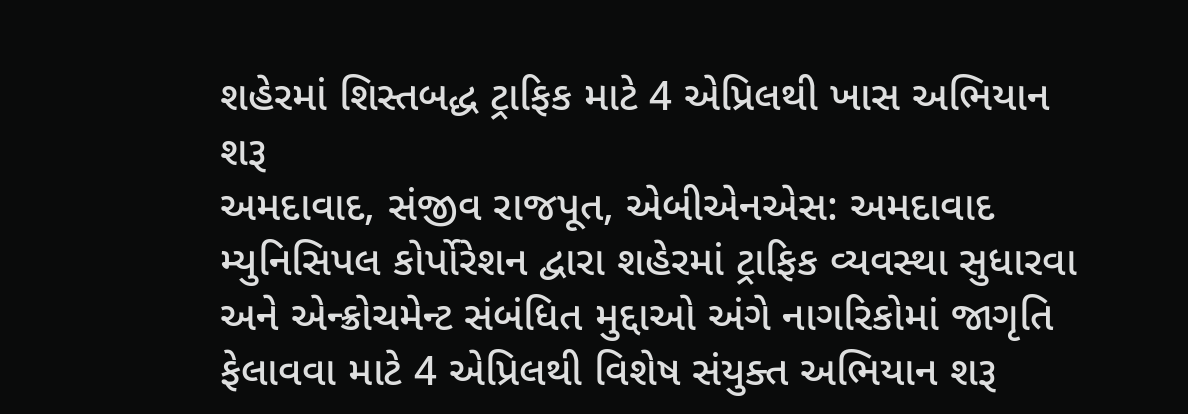શહેરમાં શિસ્તબદ્ધ ટ્રાફિક માટે 4 એપ્રિલથી ખાસ અભિયાન શરૂ
અમદાવાદ, સંજીવ રાજપૂત, એબીએનએસ: અમદાવાદ મ્યુનિસિપલ કોર્પોરેશન દ્વારા શહેરમાં ટ્રાફિક વ્યવસ્થા સુધારવા અને એન્ક્રોચમેન્ટ સંબંધિત મુદ્દાઓ અંગે નાગરિકોમાં જાગૃતિ ફેલાવવા માટે 4 એપ્રિલથી વિશેષ સંયુક્ત અભિયાન શરૂ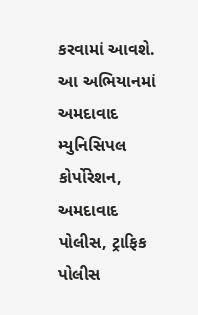કરવામાં આવશે. આ અભિયાનમાં અમદાવાદ મ્યુનિસિપલ કોર્પોરેશન, અમદાવાદ પોલીસ, ટ્રાફિક પોલીસ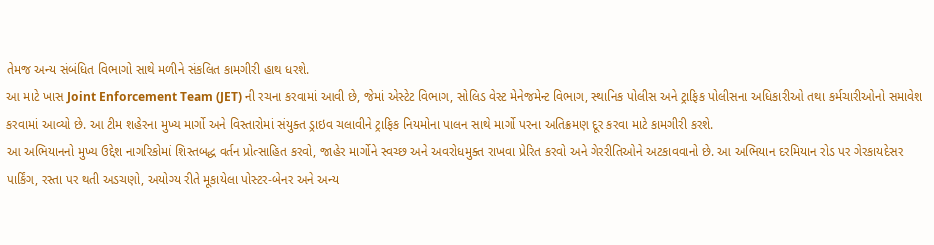તેમજ અન્ય સંબંધિત વિભાગો સાથે મળીને સંકલિત કામગીરી હાથ ધરશે.
આ માટે ખાસ Joint Enforcement Team (JET) ની રચના કરવામાં આવી છે, જેમાં એસ્ટેટ વિભાગ, સોલિડ વેસ્ટ મેનેજમેન્ટ વિભાગ, સ્થાનિક પોલીસ અને ટ્રાફિક પોલીસના અધિકારીઓ તથા કર્મચારીઓનો સમાવેશ કરવામાં આવ્યો છે. આ ટીમ શહેરના મુખ્ય માર્ગો અને વિસ્તારોમાં સંયુક્ત ડ્રાઇવ ચલાવીને ટ્રાફિક નિયમોના પાલન સાથે માર્ગો પરના અતિક્રમણ દૂર કરવા માટે કામગીરી કરશે.
આ અભિયાનનો મુખ્ય ઉદ્દેશ નાગરિકોમાં શિસ્તબદ્ધ વર્તન પ્રોત્સાહિત કરવો, જાહેર માર્ગોને સ્વચ્છ અને અવરોધમુક્ત રાખવા પ્રેરિત કરવો અને ગેરરીતિઓને અટકાવવાનો છે. આ અભિયાન દરમિયાન રોડ પર ગેરકાયદેસર પાર્કિંગ, રસ્તા પર થતી અડચણો, અયોગ્ય રીતે મૂકાયેલા પોસ્ટર-બેનર અને અન્ય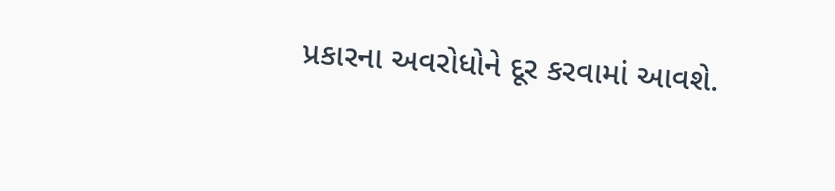પ્રકારના અવરોધોને દૂર કરવામાં આવશે.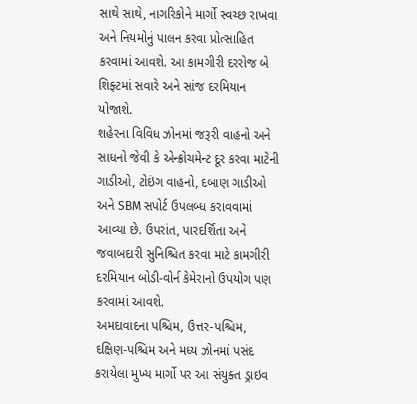સાથે સાથે, નાગરિકોને માર્ગો સ્વચ્છ રાખવા અને નિયમોનું પાલન કરવા પ્રોત્સાહિત કરવામાં આવશે. આ કામગીરી દરરોજ બે શિફ્ટમાં સવારે અને સાંજ દરમિયાન યોજાશે.
શહેરના વિવિધ ઝોનમાં જરૂરી વાહનો અને સાધનો જેવી કે એન્ક્રોચમેન્ટ દૂર કરવા માટેની ગાડીઓ, ટોઇંગ વાહનો, દબાણ ગાડીઓ અને SBM સપોર્ટ ઉપલબ્ધ કરાવવામાં આવ્યા છે. ઉપરાંત, પારદર્શિતા અને જવાબદારી સુનિશ્ચિત કરવા માટે કામગીરી દરમિયાન બોડી-વોર્ન કેમેરાનો ઉપયોગ પણ કરવામાં આવશે.
અમદાવાદના પશ્ચિમ, ઉત્તર-પશ્ચિમ, દક્ષિણ-પશ્ચિમ અને મધ્ય ઝોનમાં પસંદ કરાયેલા મુખ્ય માર્ગો પર આ સંયુક્ત ડ્રાઇવ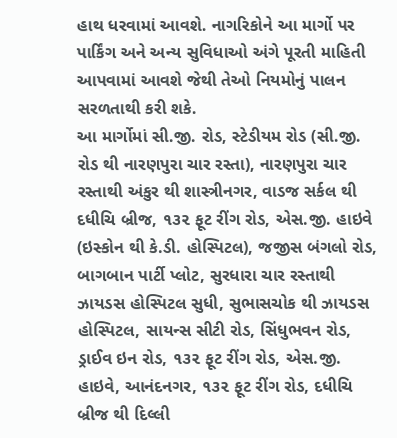હાથ ધરવામાં આવશે. નાગરિકોને આ માર્ગો પર પાર્કિંગ અને અન્ય સુવિધાઓ અંગે પૂરતી માહિતી આપવામાં આવશે જેથી તેઓ નિયમોનું પાલન સરળતાથી કરી શકે.
આ માર્ગોમાં સી.જી. રોડ, સ્ટેડીયમ રોડ (સી.જી. રોડ થી નારણપુરા ચાર રસ્તા), નારણપુરા ચાર રસ્તાથી અંકુર થી શાસ્ત્રીનગર, વાડજ સર્કલ થી દધીચિ બ્રીજ, ૧૩૨ ફૂટ રીંગ રોડ, એસ.જી. હાઇવે (ઇસ્કોન થી કે.ડી. હોસ્પિટલ), જજીસ બંગલો રોડ, બાગબાન પાર્ટી પ્લોટ, સુરધારા ચાર રસ્તાથી ઝાયડસ હોસ્પિટલ સુધી, સુભાસચોક થી ઝાયડસ હોસ્પિટલ, સાયન્સ સીટી રોડ, સિંધુભવન રોડ, ડ્રાઈવ ઇન રોડ, ૧૩૨ ફૂટ રીંગ રોડ, એસ.જી. હાઇવે, આનંદનગર, ૧૩૨ ફૂટ રીંગ રોડ, દધીચિ બ્રીજ થી દિલ્લી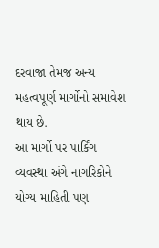દરવાજા તેમજ અન્ય મહત્વપૂર્ણ માર્ગોનો સમાવેશ થાય છે.
આ માર્ગો પર પાર્કિંગ વ્યવસ્થા અંગે નાગરિકોને યોગ્ય માહિતી પણ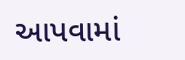આપવામાં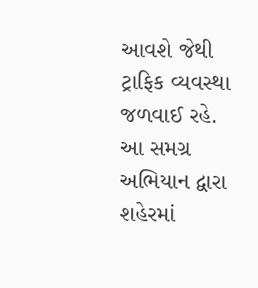આવશે જેથી ટ્રાફિક વ્યવસ્થા જળવાઈ રહે.
આ સમગ્ર અભિયાન દ્વારા શહેરમાં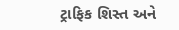ટ્રાફિક શિસ્ત અને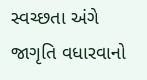સ્વચ્છતા અંગે જાગૃતિ વધારવાનો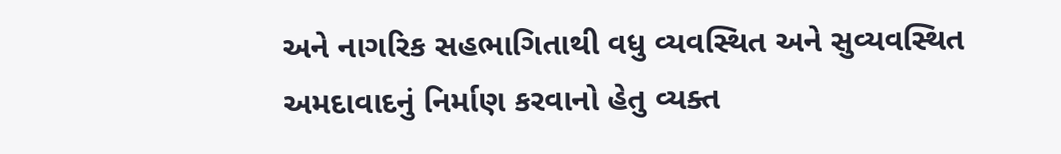અને નાગરિક સહભાગિતાથી વધુ વ્યવસ્થિત અને સુવ્યવસ્થિત અમદાવાદનું નિર્માણ કરવાનો હેતુ વ્યક્ત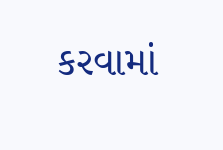કરવામાં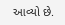આવ્યો છે.